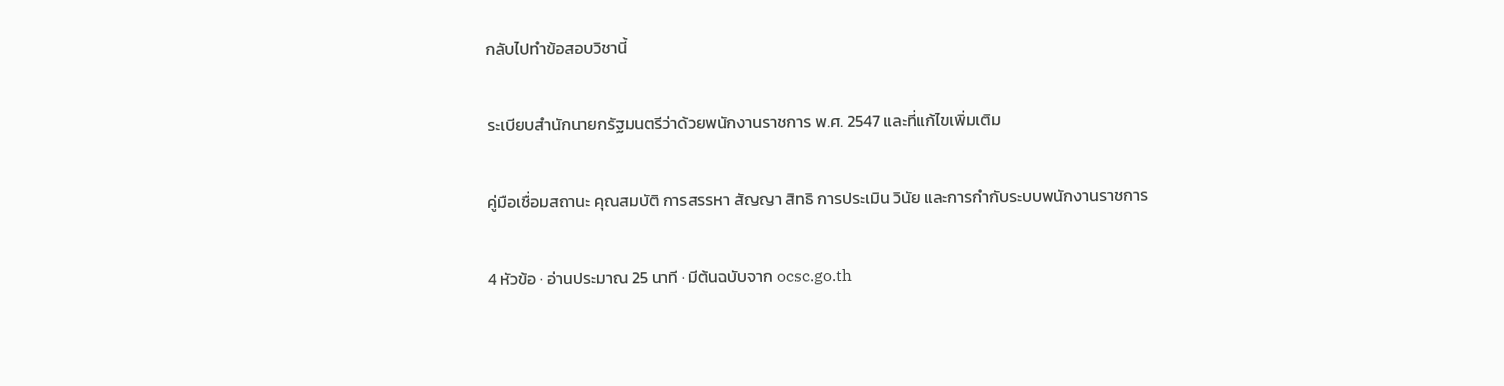กลับไปทำข้อสอบวิชานี้

ระเบียบสำนักนายกรัฐมนตรีว่าด้วยพนักงานราชการ พ.ศ. 2547 และที่แก้ไขเพิ่มเติม

คู่มือเชื่อมสถานะ คุณสมบัติ การสรรหา สัญญา สิทธิ การประเมิน วินัย และการกำกับระบบพนักงานราชการ

4 หัวข้อ · อ่านประมาณ 25 นาที · มีต้นฉบับจาก ocsc.go.th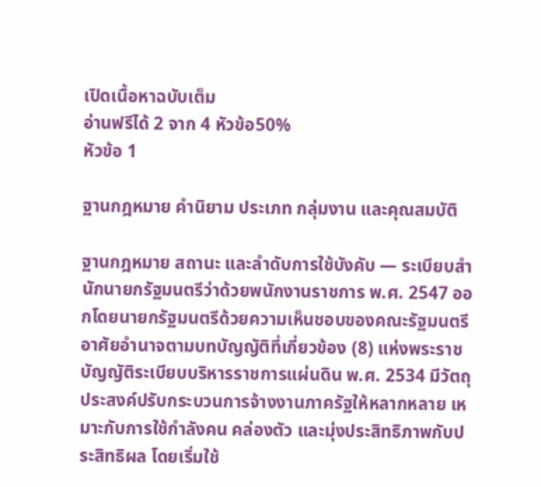เปิดเนื้อหาฉบับเต็ม
อ่านฟรีได้ 2 จาก 4 หัวข้อ50%
หัวข้อ 1

ฐานกฎหมาย คำนิยาม ประเภท กลุ่มงาน และคุณสมบัติ

ฐานกฎหมาย สถานะ และลําดับการใช้บังคับ — ระเบียบสํานักนายกรัฐมนตรีว่าด้วยพนักงานราชการ พ.ศ. 2547 ออกโดยนายกรัฐมนตรีด้วยความเห็นชอบของคณะรัฐมนตรี อาศัยอํานาจตามบทบัญญัติที่เกี่ยวข้อง (8) แห่งพระราชบัญญัติระเบียบบริหารราชการแผ่นดิน พ.ศ. 2534 มีวัตถุประสงค์ปรับกระบวนการจ้างงานภาครัฐให้หลากหลาย เหมาะกับการใช้กําลังคน คล่องตัว และมุ่งประสิทธิภาพกับประสิทธิผล โดยเริ่มใช้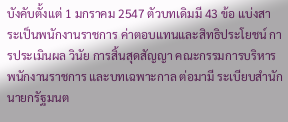บังคับตั้งแต่ 1 มกราคม 2547 ตัวบทเดิมมี 43 ข้อ แบ่งสาระเป็นพนักงานราชการ ค่าตอบแทนและสิทธิประโยชน์ การประเมินผล วินัย การสิ้นสุดสัญญา คณะกรรมการบริหารพนักงานราชการ และบทเฉพาะกาล ต่อมามี ระเบียบสํานักนายกรัฐมนต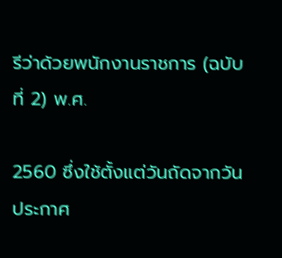รีว่าด้วยพนักงานราชการ (ฉบับที่ 2) พ.ศ.

2560 ซึ่งใช้ตั้งแต่วันถัดจากวันประกาศ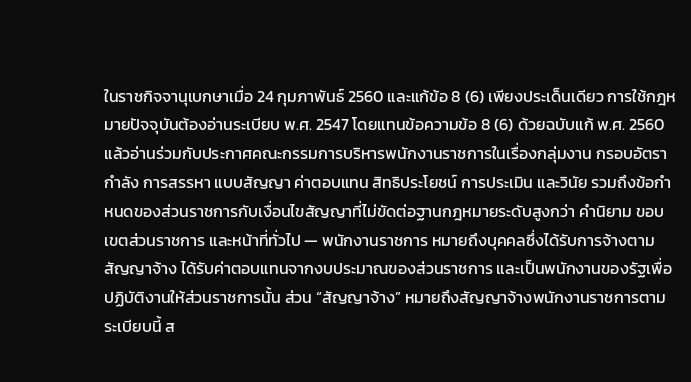ในราชกิจจานุเบกษาเมื่อ 24 กุมภาพันธ์ 2560 และแก้ข้อ 8 (6) เพียงประเด็นเดียว การใช้กฎหมายปัจจุบันต้องอ่านระเบียบ พ.ศ. 2547 โดยแทนข้อความข้อ 8 (6) ด้วยฉบับแก้ พ.ศ. 2560 แล้วอ่านร่วมกับประกาศคณะกรรมการบริหารพนักงานราชการในเรื่องกลุ่มงาน กรอบอัตรากําลัง การสรรหา แบบสัญญา ค่าตอบแทน สิทธิประโยชน์ การประเมิน และวินัย รวมถึงข้อกําหนดของส่วนราชการกับเงื่อนไขสัญญาที่ไม่ขัดต่อฐานกฎหมายระดับสูงกว่า คํานิยาม ขอบเขตส่วนราชการ และหน้าที่ทั่วไป — พนักงานราชการ หมายถึงบุคคลซึ่งได้รับการจ้างตามสัญญาจ้าง ได้รับค่าตอบแทนจากงบประมาณของส่วนราชการ และเป็นพนักงานของรัฐเพื่อปฏิบัติงานให้ส่วนราชการนั้น ส่วน “สัญญาจ้าง” หมายถึงสัญญาจ้างพนักงานราชการตามระเบียบนี้ ส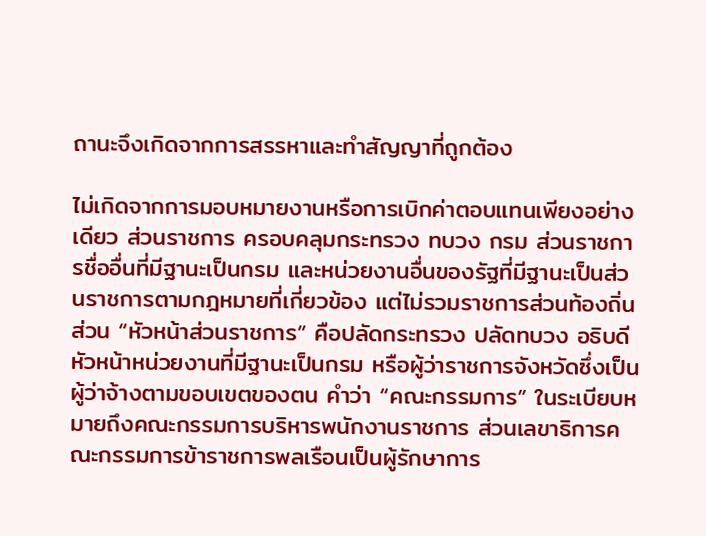ถานะจึงเกิดจากการสรรหาและทําสัญญาที่ถูกต้อง

ไม่เกิดจากการมอบหมายงานหรือการเบิกค่าตอบแทนเพียงอย่างเดียว ส่วนราชการ ครอบคลุมกระทรวง ทบวง กรม ส่วนราชการชื่ออื่นที่มีฐานะเป็นกรม และหน่วยงานอื่นของรัฐที่มีฐานะเป็นส่วนราชการตามกฎหมายที่เกี่ยวข้อง แต่ไม่รวมราชการส่วนท้องถิ่น ส่วน “หัวหน้าส่วนราชการ” คือปลัดกระทรวง ปลัดทบวง อธิบดี หัวหน้าหน่วยงานที่มีฐานะเป็นกรม หรือผู้ว่าราชการจังหวัดซึ่งเป็นผู้ว่าจ้างตามขอบเขตของตน คําว่า “คณะกรรมการ” ในระเบียบหมายถึงคณะกรรมการบริหารพนักงานราชการ ส่วนเลขาธิการคณะกรรมการข้าราชการพลเรือนเป็นผู้รักษาการ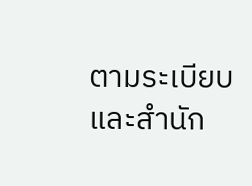ตามระเบียบ และสํานัก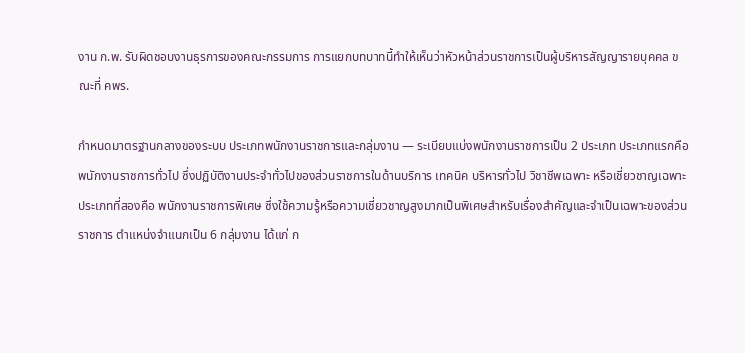งาน ก.พ. รับผิดชอบงานธุรการของคณะกรรมการ การแยกบทบาทนี้ทําให้เห็นว่าหัวหน้าส่วนราชการเป็นผู้บริหารสัญญารายบุคคล ขณะที่ คพร.

กําหนดมาตรฐานกลางของระบบ ประเภทพนักงานราชการและกลุ่มงาน — ระเบียบแบ่งพนักงานราชการเป็น 2 ประเภท ประเภทแรกคือ พนักงานราชการทั่วไป ซึ่งปฏิบัติงานประจําทั่วไปของส่วนราชการในด้านบริการ เทคนิค บริหารทั่วไป วิชาชีพเฉพาะ หรือเชี่ยวชาญเฉพาะ ประเภทที่สองคือ พนักงานราชการพิเศษ ซึ่งใช้ความรู้หรือความเชี่ยวชาญสูงมากเป็นพิเศษสําหรับเรื่องสําคัญและจําเป็นเฉพาะของส่วนราชการ ตําแหน่งจําแนกเป็น 6 กลุ่มงาน ได้แก่ ก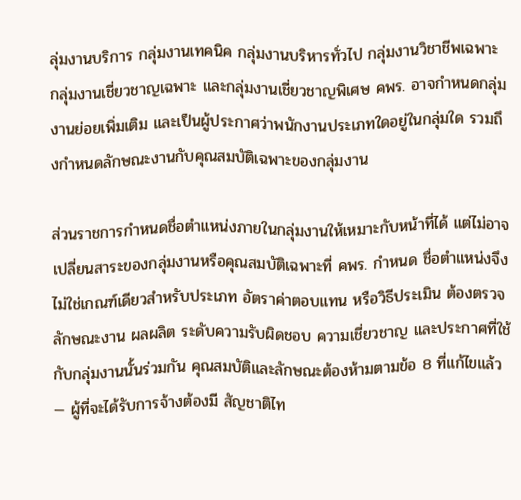ลุ่มงานบริการ กลุ่มงานเทคนิค กลุ่มงานบริหารทั่วไป กลุ่มงานวิชาชีพเฉพาะ กลุ่มงานเชี่ยวชาญเฉพาะ และกลุ่มงานเชี่ยวชาญพิเศษ คพร. อาจกําหนดกลุ่มงานย่อยเพิ่มเติม และเป็นผู้ประกาศว่าพนักงานประเภทใดอยู่ในกลุ่มใด รวมถึงกําหนดลักษณะงานกับคุณสมบัติเฉพาะของกลุ่มงาน

ส่วนราชการกําหนดชื่อตําแหน่งภายในกลุ่มงานให้เหมาะกับหน้าที่ได้ แต่ไม่อาจเปลี่ยนสาระของกลุ่มงานหรือคุณสมบัติเฉพาะที่ คพร. กําหนด ชื่อตําแหน่งจึงไม่ใช่เกณฑ์เดียวสําหรับประเภท อัตราค่าตอบแทน หรือวิธีประเมิน ต้องตรวจลักษณะงาน ผลผลิต ระดับความรับผิดชอบ ความเชี่ยวชาญ และประกาศที่ใช้กับกลุ่มงานนั้นร่วมกัน คุณสมบัติและลักษณะต้องห้ามตามข้อ 8 ที่แก้ไขแล้ว — ผู้ที่จะได้รับการจ้างต้องมี สัญชาติไท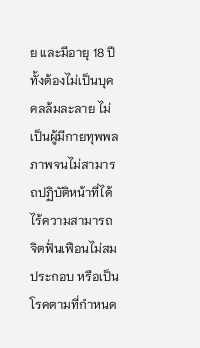ย และมีอายุ 18 ปี ทั้งต้องไม่เป็นบุคคลล้มละลาย ไม่เป็นผู้มีกายทุพพลภาพจนไม่สามารถปฏิบัติหน้าที่ได้ ไร้ความสามารถ จิตฟั่นเฟือนไม่สมประกอบ หรือเป็นโรคตามที่กําหนด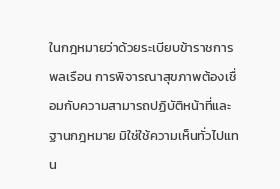ในกฎหมายว่าด้วยระเบียบข้าราชการพลเรือน การพิจารณาสุขภาพต้องเชื่อมกับความสามารถปฏิบัติหน้าที่และฐานกฎหมาย มิใช่ใช้ความเห็นทั่วไปแทน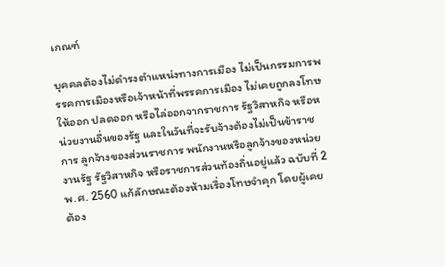เกณฑ์

บุคคลต้องไม่ดํารงตําแหน่งทางการเมือง ไม่เป็นกรรมการพรรคการเมืองหรือเจ้าหน้าที่พรรคการเมือง ไม่เคยถูกลงโทษให้ออก ปลดออก หรือไล่ออกจากราชการ รัฐวิสาหกิจ หรือหน่วยงานอื่นของรัฐ และในวันที่จะรับจ้างต้องไม่เป็นข้าราชการ ลูกจ้างของส่วนราชการ พนักงานหรือลูกจ้างของหน่วยงานรัฐ รัฐวิสาหกิจ หรือราชการส่วนท้องถิ่นอยู่แล้ว ฉบับที่ 2 พ.ศ. 2560 แก้ลักษณะต้องห้ามเรื่องโทษจําคุก โดยผู้เคยต้อง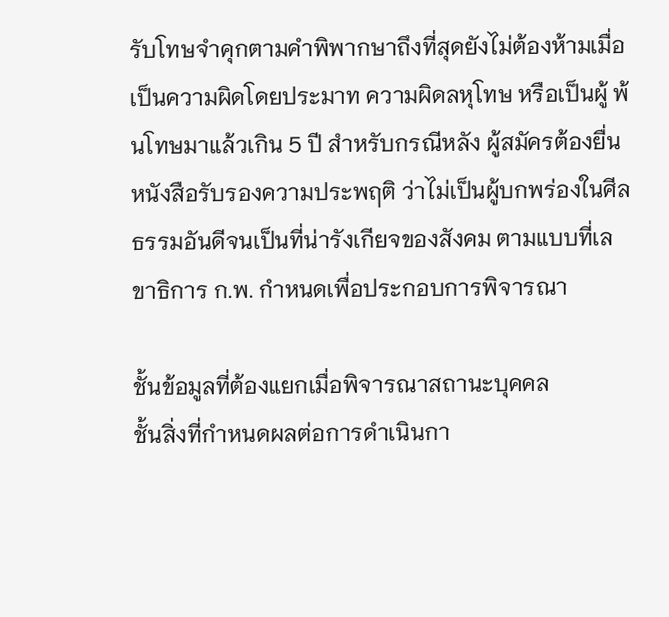รับโทษจําคุกตามคําพิพากษาถึงที่สุดยังไม่ต้องห้ามเมื่อเป็นความผิดโดยประมาท ความผิดลหุโทษ หรือเป็นผู้ พ้นโทษมาแล้วเกิน 5 ปี สําหรับกรณีหลัง ผู้สมัครต้องยื่น หนังสือรับรองความประพฤติ ว่าไม่เป็นผู้บกพร่องในศีลธรรมอันดีจนเป็นที่น่ารังเกียจของสังคม ตามแบบที่เลขาธิการ ก.พ. กําหนดเพื่อประกอบการพิจารณา

ชั้นข้อมูลที่ต้องแยกเมื่อพิจารณาสถานะบุคคล
ชั้นสิ่งที่กำหนดผลต่อการดำเนินกา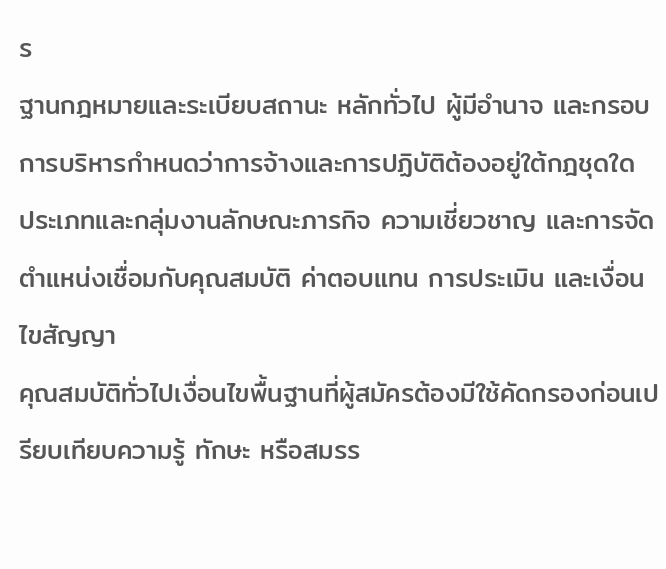ร
ฐานกฎหมายและระเบียบสถานะ หลักทั่วไป ผู้มีอำนาจ และกรอบการบริหารกำหนดว่าการจ้างและการปฏิบัติต้องอยู่ใต้กฎชุดใด
ประเภทและกลุ่มงานลักษณะภารกิจ ความเชี่ยวชาญ และการจัดตำแหน่งเชื่อมกับคุณสมบัติ ค่าตอบแทน การประเมิน และเงื่อนไขสัญญา
คุณสมบัติทั่วไปเงื่อนไขพื้นฐานที่ผู้สมัครต้องมีใช้คัดกรองก่อนเปรียบเทียบความรู้ ทักษะ หรือสมรร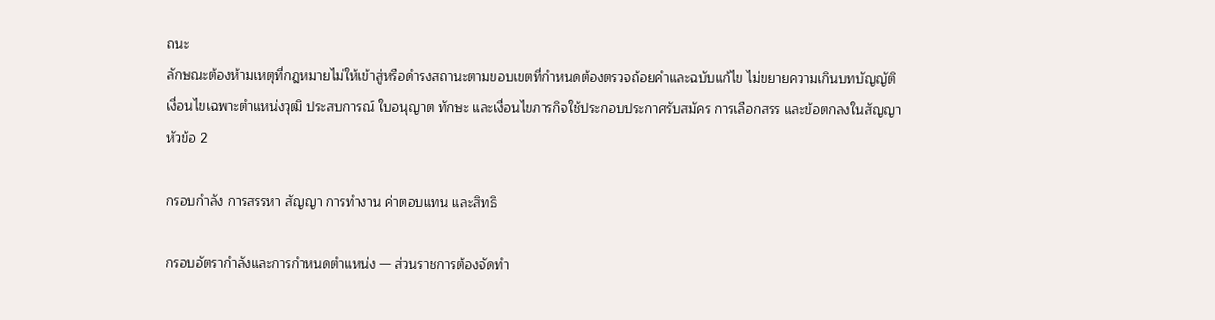ถนะ
ลักษณะต้องห้ามเหตุที่กฎหมายไม่ให้เข้าสู่หรือดำรงสถานะตามขอบเขตที่กำหนดต้องตรวจถ้อยคำและฉบับแก้ไข ไม่ขยายความเกินบทบัญญัติ
เงื่อนไขเฉพาะตำแหน่งวุฒิ ประสบการณ์ ใบอนุญาต ทักษะ และเงื่อนไขภารกิจใช้ประกอบประกาศรับสมัคร การเลือกสรร และข้อตกลงในสัญญา
หัวข้อ 2

กรอบกำลัง การสรรหา สัญญา การทำงาน ค่าตอบแทน และสิทธิ

กรอบอัตรากําลังและการกําหนดตําแหน่ง — ส่วนราชการต้องจัดทํา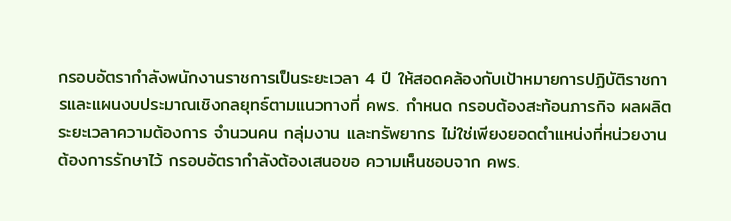กรอบอัตรากําลังพนักงานราชการเป็นระยะเวลา 4 ปี ให้สอดคล้องกับเป้าหมายการปฏิบัติราชการและแผนงบประมาณเชิงกลยุทธ์ตามแนวทางที่ คพร. กําหนด กรอบต้องสะท้อนภารกิจ ผลผลิต ระยะเวลาความต้องการ จํานวนคน กลุ่มงาน และทรัพยากร ไม่ใช่เพียงยอดตําแหน่งที่หน่วยงานต้องการรักษาไว้ กรอบอัตรากําลังต้องเสนอขอ ความเห็นชอบจาก คพร.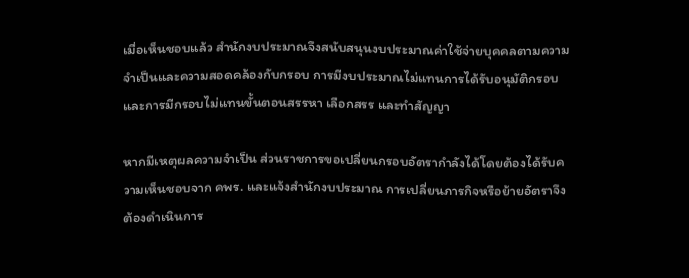เมื่อเห็นชอบแล้ว สํานักงบประมาณจึงสนับสนุนงบประมาณค่าใช้จ่ายบุคคลตามความจําเป็นและความสอดคล้องกับกรอบ การมีงบประมาณไม่แทนการได้รับอนุมัติกรอบ และการมีกรอบไม่แทนขั้นตอนสรรหา เลือกสรร และทําสัญญา

หากมีเหตุผลความจําเป็น ส่วนราชการขอเปลี่ยนกรอบอัตรากําลังได้โดยต้องได้รับความเห็นชอบจาก คพร. และแจ้งสํานักงบประมาณ การเปลี่ยนภารกิจหรือย้ายอัตราจึงต้องดําเนินการ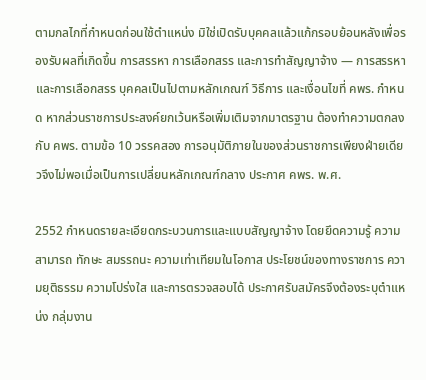ตามกลไกที่กําหนดก่อนใช้ตําแหน่ง มิใช่เปิดรับบุคคลแล้วแก้กรอบย้อนหลังเพื่อรองรับผลที่เกิดขึ้น การสรรหา การเลือกสรร และการทําสัญญาจ้าง — การสรรหาและการเลือกสรร บุคคลเป็นไปตามหลักเกณฑ์ วิธีการ และเงื่อนไขที่ คพร. กําหนด หากส่วนราชการประสงค์ยกเว้นหรือเพิ่มเติมจากมาตรฐาน ต้องทําความตกลงกับ คพร. ตามข้อ 10 วรรคสอง การอนุมัติภายในของส่วนราชการเพียงฝ่ายเดียวจึงไม่พอเมื่อเป็นการเปลี่ยนหลักเกณฑ์กลาง ประกาศ คพร. พ.ศ.

2552 กําหนดรายละเอียดกระบวนการและแบบสัญญาจ้าง โดยยึดความรู้ ความสามารถ ทักษะ สมรรถนะ ความเท่าเทียมในโอกาส ประโยชน์ของทางราชการ ความยุติธรรม ความโปร่งใส และการตรวจสอบได้ ประกาศรับสมัครจึงต้องระบุตําแหน่ง กลุ่มงาน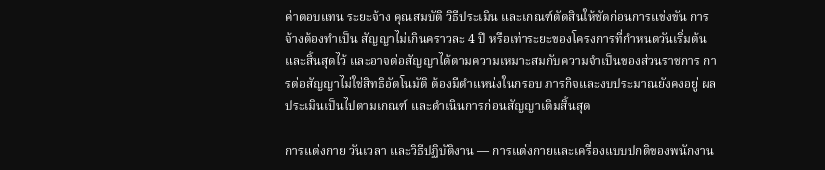ค่าตอบแทน ระยะจ้าง คุณสมบัติ วิธีประเมิน และเกณฑ์ตัดสินให้ชัดก่อนการแข่งขัน การจ้างต้องทําเป็น สัญญาไม่เกินคราวละ 4 ปี หรือเท่าระยะของโครงการที่กําหนดวันเริ่มต้นและสิ้นสุดไว้ และอาจต่อสัญญาได้ตามความเหมาะสมกับความจําเป็นของส่วนราชการ การต่อสัญญาไม่ใช่สิทธิอัตโนมัติ ต้องมีตําแหน่งในกรอบ ภารกิจและงบประมาณยังคงอยู่ ผลประเมินเป็นไปตามเกณฑ์ และดําเนินการก่อนสัญญาเดิมสิ้นสุด

การแต่งกาย วันเวลา และวิธีปฏิบัติงาน — การแต่งกายและเครื่องแบบปกติของพนักงาน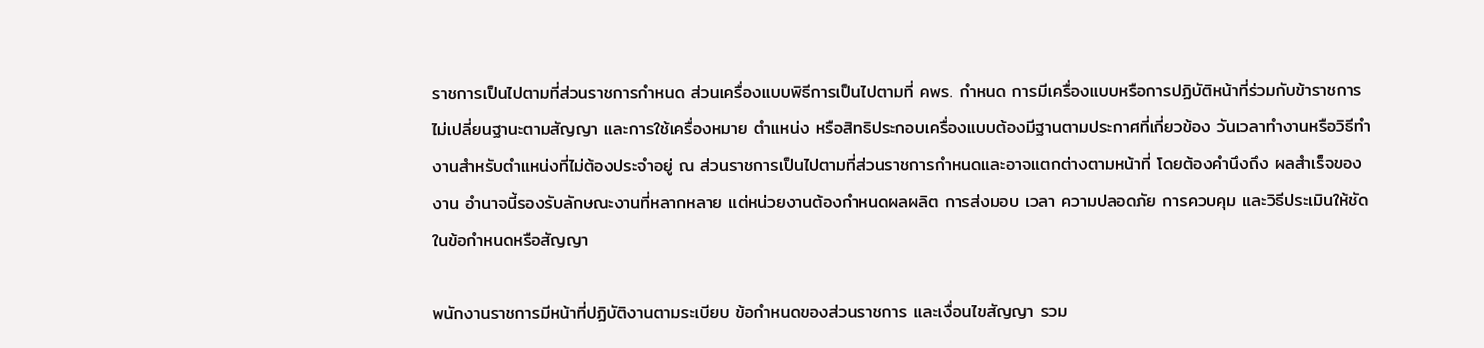ราชการเป็นไปตามที่ส่วนราชการกําหนด ส่วนเครื่องแบบพิธีการเป็นไปตามที่ คพร. กําหนด การมีเครื่องแบบหรือการปฏิบัติหน้าที่ร่วมกับข้าราชการไม่เปลี่ยนฐานะตามสัญญา และการใช้เครื่องหมาย ตําแหน่ง หรือสิทธิประกอบเครื่องแบบต้องมีฐานตามประกาศที่เกี่ยวข้อง วันเวลาทํางานหรือวิธีทํางานสําหรับตําแหน่งที่ไม่ต้องประจําอยู่ ณ ส่วนราชการเป็นไปตามที่ส่วนราชการกําหนดและอาจแตกต่างตามหน้าที่ โดยต้องคํานึงถึง ผลสําเร็จของงาน อํานาจนี้รองรับลักษณะงานที่หลากหลาย แต่หน่วยงานต้องกําหนดผลผลิต การส่งมอบ เวลา ความปลอดภัย การควบคุม และวิธีประเมินให้ชัดในข้อกําหนดหรือสัญญา

พนักงานราชการมีหน้าที่ปฏิบัติงานตามระเบียบ ข้อกําหนดของส่วนราชการ และเงื่อนไขสัญญา รวม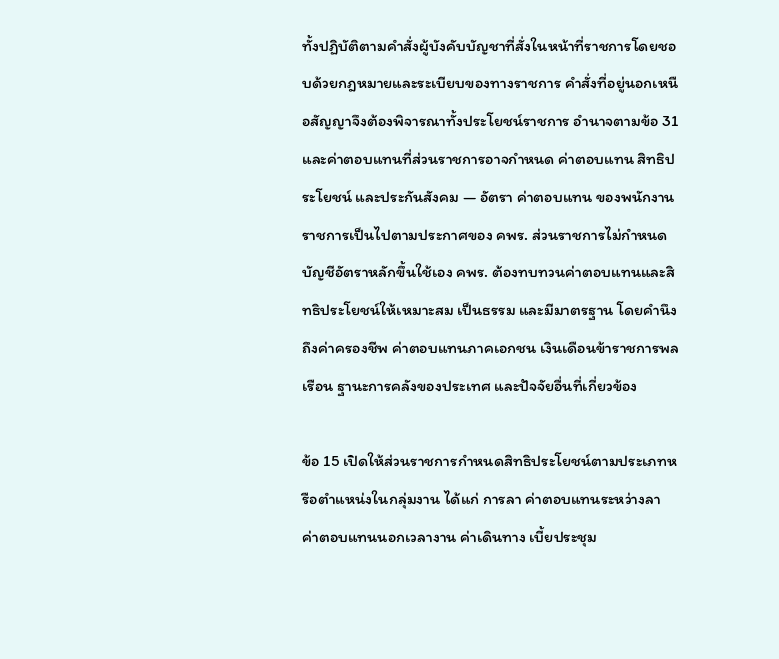ทั้งปฏิบัติตามคําสั่งผู้บังคับบัญชาที่สั่งในหน้าที่ราชการโดยชอบด้วยกฎหมายและระเบียบของทางราชการ คําสั่งที่อยู่นอกเหนือสัญญาจึงต้องพิจารณาทั้งประโยชน์ราชการ อํานาจตามข้อ 31 และค่าตอบแทนที่ส่วนราชการอาจกําหนด ค่าตอบแทน สิทธิประโยชน์ และประกันสังคม — อัตรา ค่าตอบแทน ของพนักงานราชการเป็นไปตามประกาศของ คพร. ส่วนราชการไม่กําหนดบัญชีอัตราหลักขึ้นใช้เอง คพร. ต้องทบทวนค่าตอบแทนและสิทธิประโยชน์ให้เหมาะสม เป็นธรรม และมีมาตรฐาน โดยคํานึงถึงค่าครองชีพ ค่าตอบแทนภาคเอกชน เงินเดือนข้าราชการพลเรือน ฐานะการคลังของประเทศ และปัจจัยอื่นที่เกี่ยวข้อง

ข้อ 15 เปิดให้ส่วนราชการกําหนดสิทธิประโยชน์ตามประเภทหรือตําแหน่งในกลุ่มงาน ได้แก่ การลา ค่าตอบแทนระหว่างลา ค่าตอบแทนนอกเวลางาน ค่าเดินทาง เบี้ยประชุม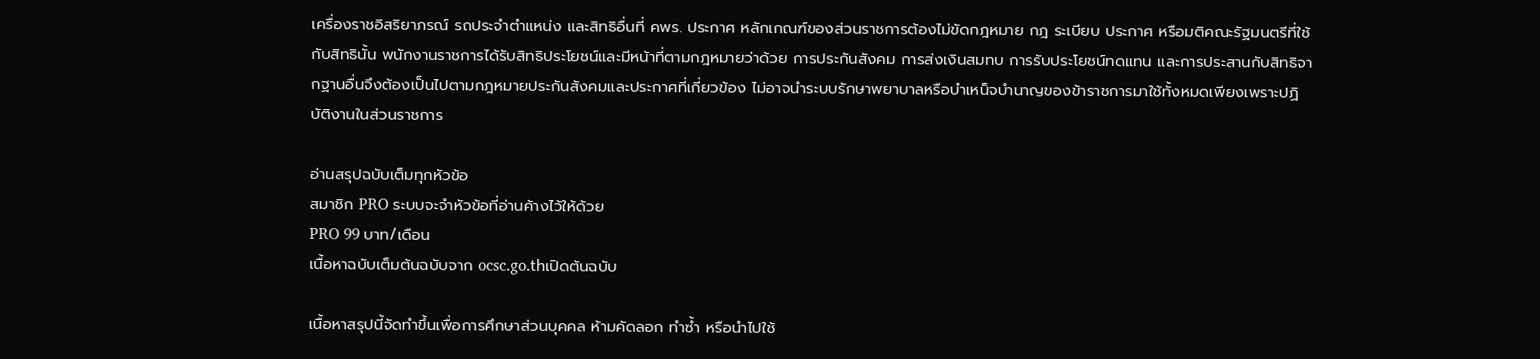เครื่องราชอิสริยาภรณ์ รถประจําตําแหน่ง และสิทธิอื่นที่ คพร. ประกาศ หลักเกณฑ์ของส่วนราชการต้องไม่ขัดกฎหมาย กฎ ระเบียบ ประกาศ หรือมติคณะรัฐมนตรีที่ใช้กับสิทธินั้น พนักงานราชการได้รับสิทธิประโยชน์และมีหน้าที่ตามกฎหมายว่าด้วย การประกันสังคม การส่งเงินสมทบ การรับประโยชน์ทดแทน และการประสานกับสิทธิจากฐานอื่นจึงต้องเป็นไปตามกฎหมายประกันสังคมและประกาศที่เกี่ยวข้อง ไม่อาจนําระบบรักษาพยาบาลหรือบําเหน็จบํานาญของข้าราชการมาใช้ทั้งหมดเพียงเพราะปฏิบัติงานในส่วนราชการ

อ่านสรุปฉบับเต็มทุกหัวข้อ
สมาชิก PRO ระบบจะจำหัวข้อที่อ่านค้างไว้ให้ด้วย
PRO 99 บาท/เดือน
เนื้อหาฉบับเต็มต้นฉบับจาก ocsc.go.thเปิดต้นฉบับ

เนื้อหาสรุปนี้จัดทำขึ้นเพื่อการศึกษาส่วนบุคคล ห้ามคัดลอก ทำซ้ำ หรือนำไปใช้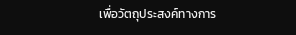เพื่อวัตถุประสงค์ทางการ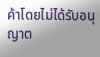ค้าโดยไม่ได้รับอนุญาต